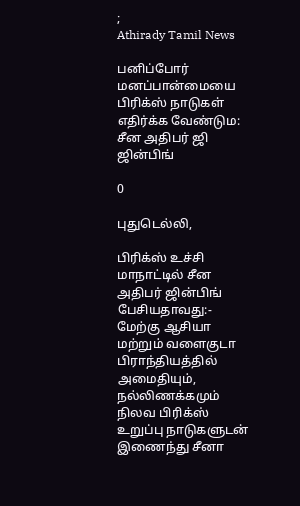;
Athirady Tamil News

பனிப்போர் மனப்பான்மையை பிரிக்ஸ் நாடுகள் எதிர்க்க வேண்டும: சீன அதிபர் ஜி ஜின்பிங்

0

புதுடெல்லி,

பிரிக்ஸ் உச்சி மாநாட்டில் சீன அதிபர் ஜின்பிங் பேசியதாவது:- மேற்கு ஆசியா மற்றும் வளைகுடா பிராந்தியத்தில் அமைதியும், நல்லிணக்கமும் நிலவ பிரிக்ஸ் உறுப்பு நாடுகளுடன் இணைந்து சீனா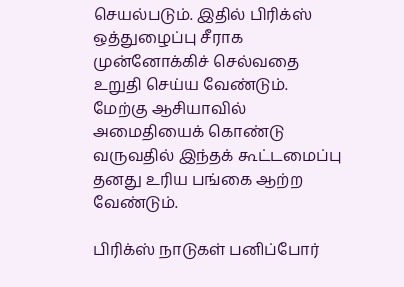செயல்படும். இதில் பிரிக்ஸ் ஒத்துழைப்பு சீராக முன்னோக்கிச் செல்வதை உறுதி செய்ய வேண்டும். மேற்கு ஆசியாவில் அமைதியைக் கொண்டு வருவதில் இந்தக் கூட்டமைப்பு தனது உரிய பங்கை ஆற்ற வேண்டும்.

பிரிக்ஸ் நாடுகள் பனிப்போர்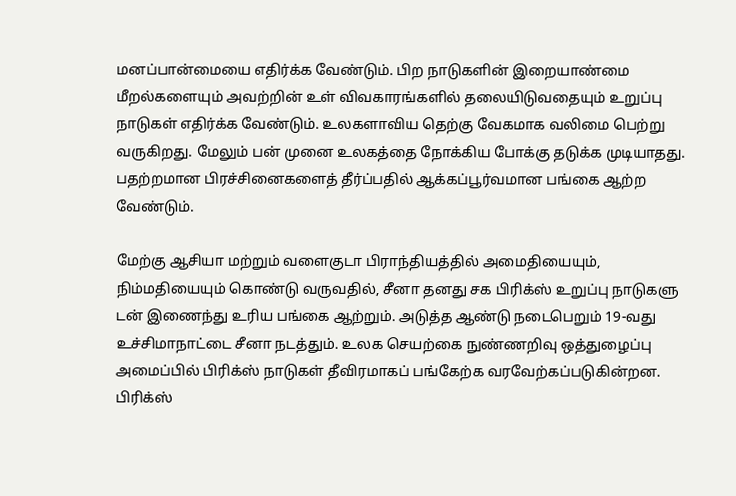மனப்பான்மையை எதிர்க்க வேண்டும். பிற நாடுகளின் இறையாண்மை மீறல்களையும் அவற்றின் உள் விவகாரங்களில் தலையிடுவதையும் உறுப்பு நாடுகள் எதிர்க்க வேண்டும். உலகளாவிய தெற்கு வேகமாக வலிமை பெற்று வருகிறது. மேலும் பன் முனை உலகத்தை நோக்கிய போக்கு தடுக்க முடியாதது. பதற்றமான பிரச்சினைகளைத் தீர்ப்பதில் ஆக்கப்பூர்வமான பங்கை ஆற்ற வேண்டும்.

மேற்கு ஆசியா மற்றும் வளைகுடா பிராந்தியத்தில் அமைதியையும், நிம்மதியையும் கொண்டு வருவதில், சீனா தனது சக பிரிக்ஸ் உறுப்பு நாடுகளு டன் இணைந்து உரிய பங்கை ஆற்றும். அடுத்த ஆண்டு நடைபெறும் 19-வது உச்சிமாநாட்டை சீனா நடத்தும். உலக செயற்கை நுண்ணறிவு ஒத்துழைப்பு அமைப்பில் பிரிக்ஸ் நாடுகள் தீவிரமாகப் பங்கேற்க வரவேற்கப்படுகின்றன. பிரிக்ஸ்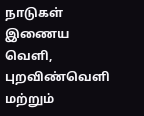நாடுகள் இணைய வெளி, புறவிண்வெளி மற்றும்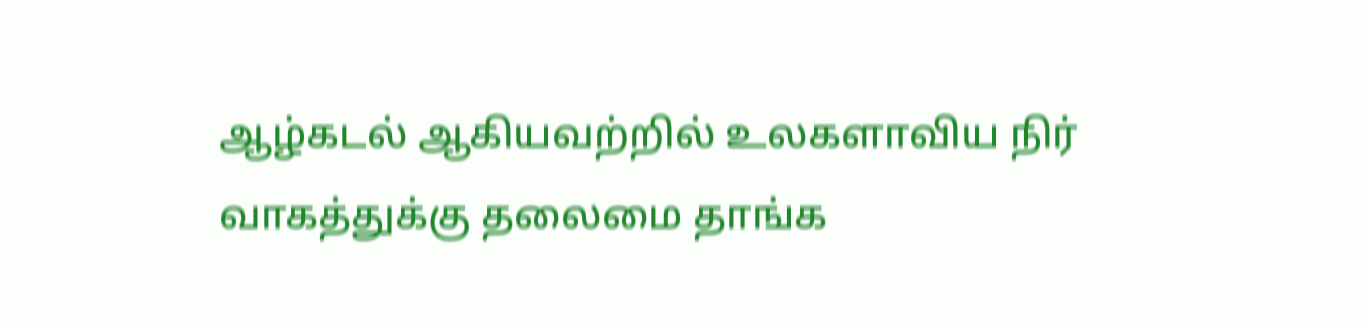ஆழ்கடல் ஆகியவற்றில் உலகளாவிய நிர் வாகத்துக்கு தலைமை தாங்க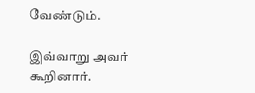வேண்டும்.

இவ்வாறு அவர் கூறினார்.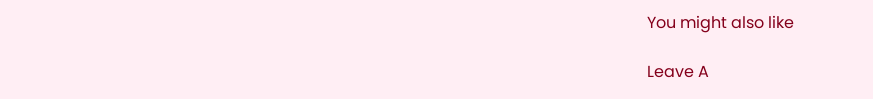You might also like

Leave A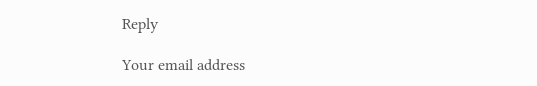Reply

Your email address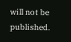will not be published.